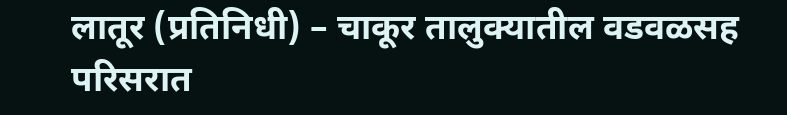लातूर (प्रतिनिधी) – चाकूर तालुक्यातील वडवळसह परिसरात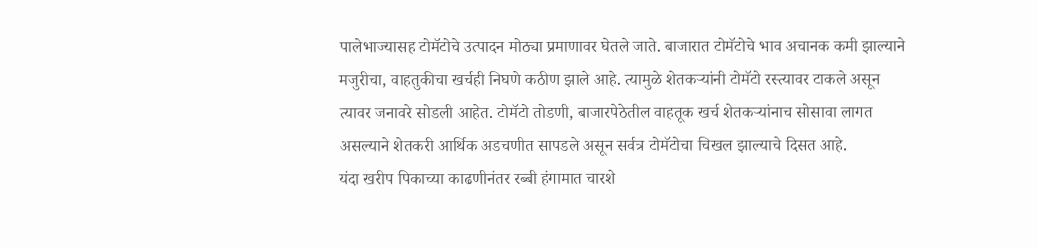पालेभाज्यासह टोमॅटोचे उत्पादन मोठ्या प्रमाणावर घेतले जाते. बाजारात टोमॅटोचे भाव अचानक कमी झाल्याने मजुरीचा, वाहतुकीचा खर्चही निघणे कठीण झाले आहे. त्यामुळे शेतकऱ्यांनी टोमॅटो रस्त्यावर टाकले असून त्यावर जनावरे सोडली आहेत. टोमॅटो तोडणी, बाजारपेठेतील वाहतूक खर्च शेतकऱ्यांनाच सोसावा लागत असल्याने शेतकरी आर्थिक अडचणीत सापडले असून सर्वत्र टोमॅटोचा चिखल झाल्याचे दिसत आहे.
यंदा खरीप पिकाच्या काढणीनंतर रब्बी हंगामात चारशे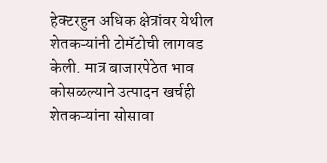हेक्टरहुन अधिक क्षेत्रांवर येथील शेतकऱ्यांनी टोमॅटोची लागवड केली. मात्र बाजारपेठेत भाव कोसळल्याने उत्पादन खर्चही शेतकऱ्यांना सोसावा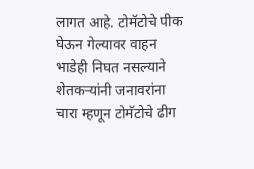लागत आहे. टोमॅटोचे पीक घेऊन गेल्यावर वाहन भाडेही निघत नसल्याने शेतकऱ्यांनी जनावरांना चारा म्हणून टोमॅटोचे ढीग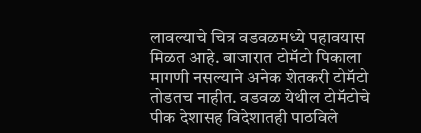लावल्याचे चित्र वडवळमध्ये पहावयास मिळत आहे. बाजारात टोमॅटो पिकाला मागणी नसल्याने अनेक शेतकरी टोमॅटो तोडतच नाहीत. वडवळ येथील टोमॅटोचे पीक देशासह विदेशातही पाठविले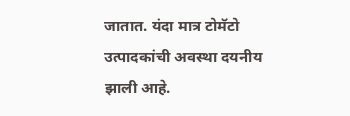जातात. यंदा मात्र टोमॅटो उत्पादकांची अवस्था दयनीय झाली आहे.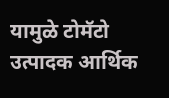यामुळे टोमॅटो उत्पादक आर्थिक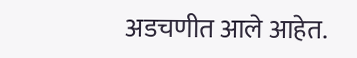अडचणीत आले आहेत.